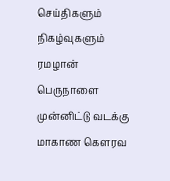செய்திகளும் நிகழ்வுகளும்
ரமழான் பெருநாளை முன்னிட்டு வடக்கு மாகாண கௌரவ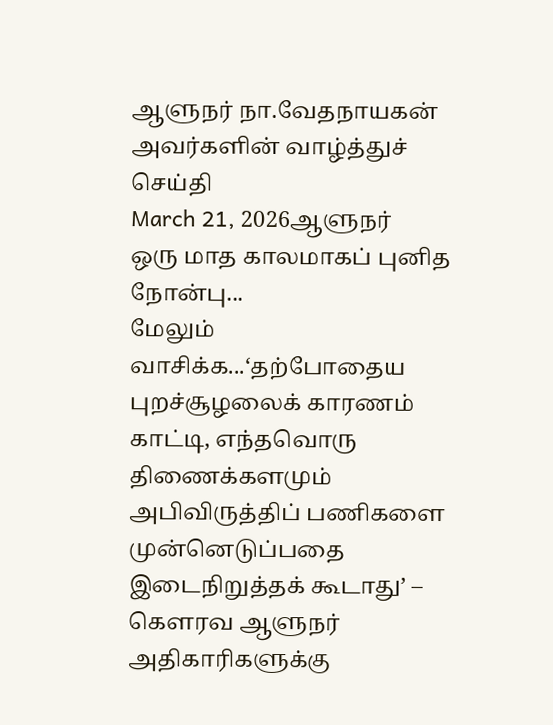ஆளுநர் நா.வேதநாயகன் அவர்களின் வாழ்த்துச் செய்தி
March 21, 2026ஆளுநர்
ஒரு மாத காலமாகப் புனித நோன்பு...
மேலும் வாசிக்க...‘தற்போதைய புறச்சூழலைக் காரணம் காட்டி, எந்தவொரு திணைக்களமும் அபிவிருத்திப் பணிகளை முன்னெடுப்பதை இடைநிறுத்தக் கூடாது’ – கௌரவ ஆளுநர் அதிகாரிகளுக்கு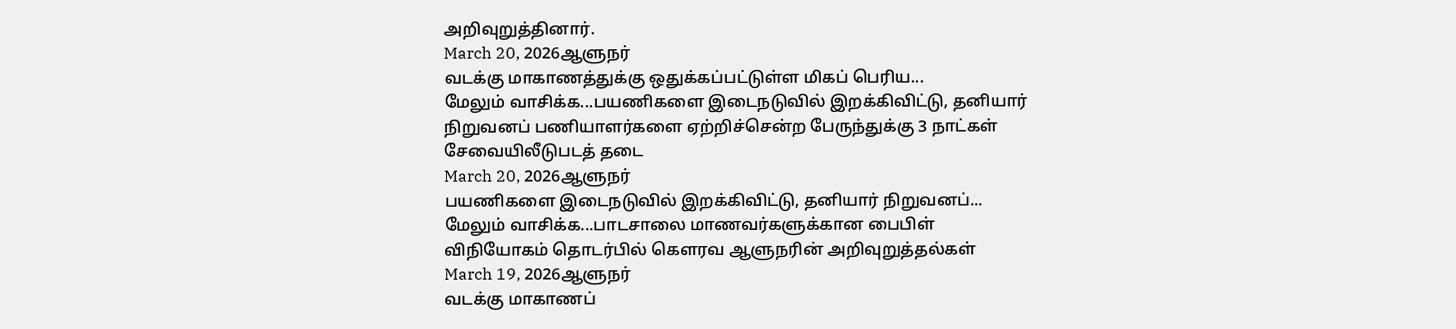அறிவுறுத்தினார்.
March 20, 2026ஆளுநர்
வடக்கு மாகாணத்துக்கு ஒதுக்கப்பட்டுள்ள மிகப் பெரிய...
மேலும் வாசிக்க...பயணிகளை இடைநடுவில் இறக்கிவிட்டு, தனியார் நிறுவனப் பணியாளர்களை ஏற்றிச்சென்ற பேருந்துக்கு 3 நாட்கள் சேவையிலீடுபடத் தடை
March 20, 2026ஆளுநர்
பயணிகளை இடைநடுவில் இறக்கிவிட்டு, தனியார் நிறுவனப்...
மேலும் வாசிக்க...பாடசாலை மாணவர்களுக்கான பைபிள் விநியோகம் தொடர்பில் கௌரவ ஆளுநரின் அறிவுறுத்தல்கள்
March 19, 2026ஆளுநர்
வடக்கு மாகாணப்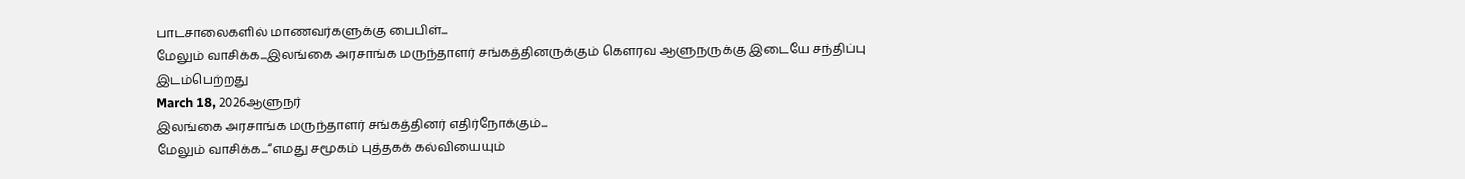பாடசாலைகளில் மாணவர்களுக்கு பைபிள்...
மேலும் வாசிக்க...இலங்கை அரசாங்க மருந்தாளர் சங்கத்தினருக்கும் கௌரவ ஆளுநருக்கு இடையே சந்திப்பு இடம்பெற்றது
March 18, 2026ஆளுநர்
இலங்கை அரசாங்க மருந்தாளர் சங்கத்தினர் எதிர்நோக்கும்...
மேலும் வாசிக்க...“எமது சமூகம் புத்தகக் கல்வியையும்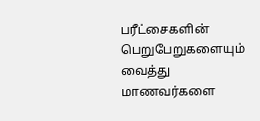பரீட்சைகளின் பெறுபேறுகளையும் வைத்து மாணவர்களை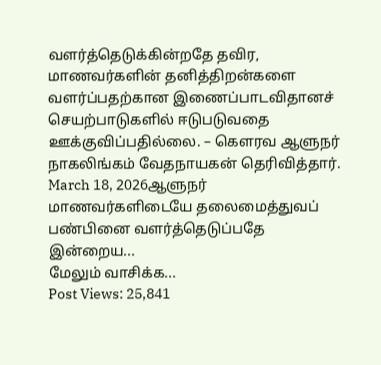வளர்த்தெடுக்கின்றதே தவிர, மாணவர்களின் தனித்திறன்களை வளர்ப்பதற்கான இணைப்பாடவிதானச் செயற்பாடுகளில் ஈடுபடுவதை ஊக்குவிப்பதில்லை. – கௌரவ ஆளுநர் நாகலிங்கம் வேதநாயகன் தெரிவித்தார்.
March 18, 2026ஆளுநர்
மாணவர்களிடையே தலைமைத்துவப் பண்பினை வளர்த்தெடுப்பதே இன்றைய...
மேலும் வாசிக்க...
Post Views: 25,841